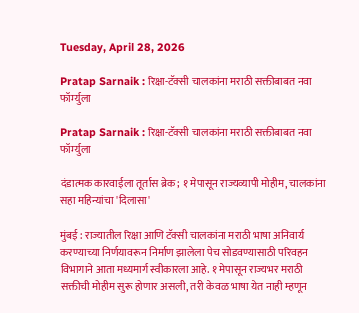Tuesday, April 28, 2026

Pratap Sarnaik : रिक्षा-टॅक्सी चालकांना मराठी सक्तीबाबत नवा फॉर्म्युला

Pratap Sarnaik : रिक्षा-टॅक्सी चालकांना मराठी सक्तीबाबत नवा फॉर्म्युला

दंडात्मक कारवाईला तूर्तास ब्रेक; १ मेपासून राज्यव्यापी मोहीम, चालकांना सहा महिन्यांचा 'दिलासा'

मुंबई : राज्यातील रिक्षा आणि टॅक्सी चालकांना मराठी भाषा अनिवार्य करण्याच्या निर्णयावरून निर्माण झालेला पेच सोडवण्यासाठी परिवहन विभागाने आता मध्यमार्ग स्वीकारला आहे. १ मेपासून राज्यभर मराठी सक्तीची मोहीम सुरू होणार असली, तरी केवळ भाषा येत नाही म्हणून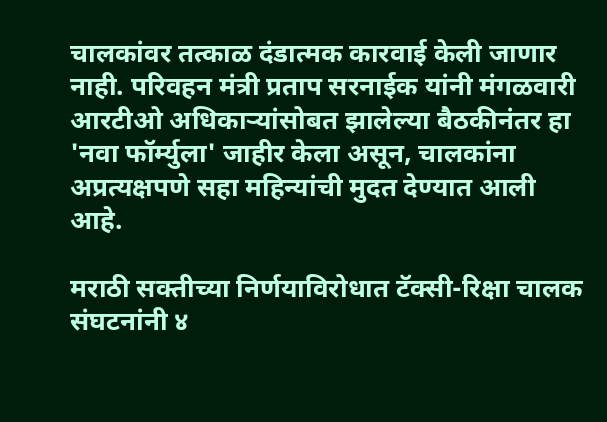चालकांवर तत्काळ दंडात्मक कारवाई केली जाणार नाही. परिवहन मंत्री प्रताप सरनाईक यांनी मंगळवारी आरटीओ अधिकाऱ्यांसोबत झालेल्या बैठकीनंतर हा 'नवा फॉर्म्युला' जाहीर केला असून, चालकांना अप्रत्यक्षपणे सहा महिन्यांची मुदत देण्यात आली आहे.

मराठी सक्तीच्या निर्णयाविरोधात टॅक्सी-रिक्षा चालक संघटनांनी ४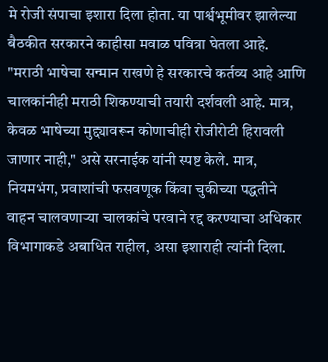मे रोजी संपाचा इशारा दिला होता. या पार्श्वभूमीवर झालेल्या बैठकीत सरकारने काहीसा मवाळ पवित्रा घेतला आहे. "मराठी भाषेचा सन्मान राखणे हे सरकारचे कर्तव्य आहे आणि चालकांनीही मराठी शिकण्याची तयारी दर्शवली आहे. मात्र, केवळ भाषेच्या मुद्द्यावरून कोणाचीही रोजीरोटी हिरावली जाणार नाही," असे सरनाईक यांनी स्पष्ट केले. मात्र, नियमभंग, प्रवाशांची फसवणूक किंवा चुकीच्या पद्धतीने वाहन चालवणाऱ्या चालकांचे परवाने रद्द करण्याचा अधिकार विभागाकडे अबाधित राहील, असा इशाराही त्यांनी दिला.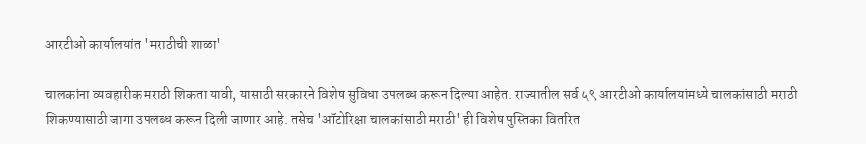आरटीओ कार्यालयांत 'मराठीची शाळा'

चालकांना व्यवहारीक मराठी शिकता यावी, यासाठी सरकारने विशेष सुविधा उपलब्ध करून दिल्या आहेत. राज्यातील सर्व ५९ आरटीओ कार्यालयांमध्ये चालकांसाठी मराठी शिकण्यासाठी जागा उपलब्ध करून दिली जाणार आहे. तसेच 'ऑटोरिक्षा चालकांसाठी मराठी' ही विशेष पुस्तिका वितरित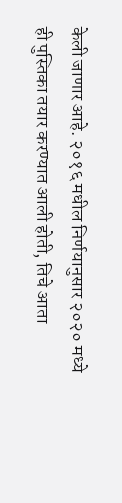केली जाणार आहे. २०१६ मधील निर्णयानुसार २०२० मध्ये ही पुस्तिका तयार करण्यात आली होती, तिचे आता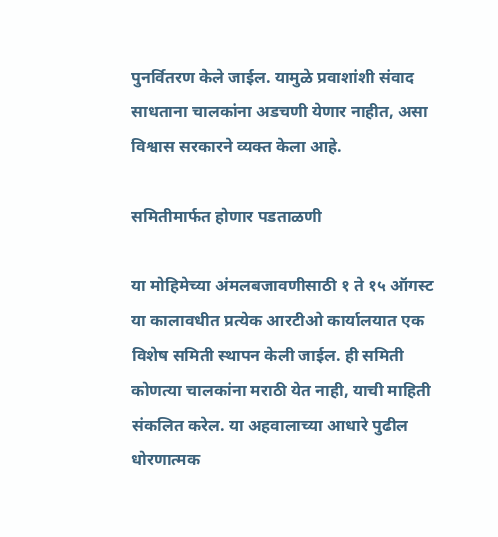पुनर्वितरण केले जाईल. यामुळे प्रवाशांशी संवाद साधताना चालकांना अडचणी येणार नाहीत, असा विश्वास सरकारने व्यक्त केला आहे.

समितीमार्फत होणार पडताळणी

या मोहिमेच्या अंमलबजावणीसाठी १ ते १५ ऑगस्ट या कालावधीत प्रत्येक आरटीओ कार्यालयात एक विशेष समिती स्थापन केली जाईल. ही समिती कोणत्या चालकांना मराठी येत नाही, याची माहिती संकलित करेल. या अहवालाच्या आधारे पुढील धोरणात्मक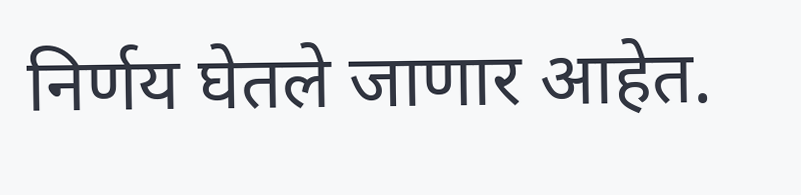निर्णय घेतले जाणार आहेत.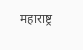महाराष्ट्र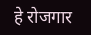हे रोजगार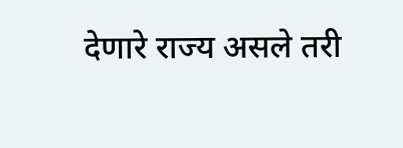देणारे राज्य असले तरी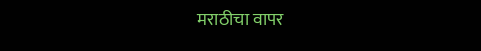मराठीचा वापर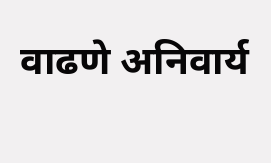वाढणे अनिवार्य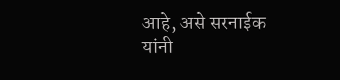आहे, असे सरनाईक यांनी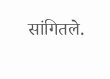सांगितले.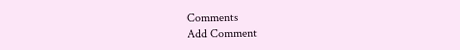Comments
Add Comment